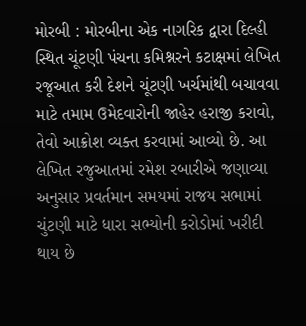મોરબી : મોરબીના એક નાગરિક દ્વારા દિલ્હી સ્થિત ચૂંટણી પંચના કમિશ્નરને કટાક્ષમાં લેખિત રજૂઆત કરી દેશને ચૂંટણી ખર્ચમાંથી બચાવવા માટે તમામ ઉમેદવારોની જાહેર હરાજી કરાવો, તેવો આક્રોશ વ્યક્ત કરવામાં આવ્યો છે. આ લેખિત રજુઆતમાં રમેશ રબારીએ જણાવ્યા અનુસાર પ્રવર્તમાન સમયમાં રાજય સભામાં ચુંટણી માટે ધારા સભ્યોની કરોડોમાં ખરીદી થાય છે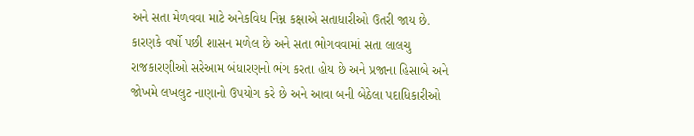અને સતા મેળવવા માટે અનેકવિધ નિમ્ન કક્ષાએ સતાધારીઓ ઉતરી જાય છે. કારણકે વર્ષો પછી શાસન મળેલ છે અને સતા ભોગવવામાં સતા લાલચુ રાજકારણીઓ સરેઆમ બંધારણનો ભંગ કરતા હોય છે અને પ્રજાના હિસાબે અને જોખમે લખલુટ નાણાનો ઉપયોગ કરે છે અને આવા બની બેઠેલા પદાધિકારીઓ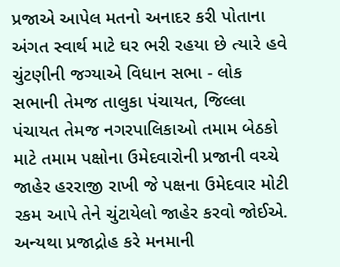પ્રજાએ આપેલ મતનો અનાદર કરી પોતાના અંગત સ્વાર્થ માટે ઘર ભરી રહયા છે ત્યારે હવે ચુંટણીની જગ્યાએ વિધાન સભા - લોક સભાની તેમજ તાલુકા પંચાયત, જિલ્લા પંચાયત તેમજ નગરપાલિકાઓ તમામ બેઠકો માટે તમામ પક્ષોના ઉમેદવારોની પ્રજાની વચ્ચે જાહેર હરરાજી રાખી જે પક્ષના ઉમેદવાર મોટી રકમ આપે તેને ચુંટાયેલો જાહેર કરવો જોઈએ. અન્યથા પ્રજાદ્રોહ કરે મનમાની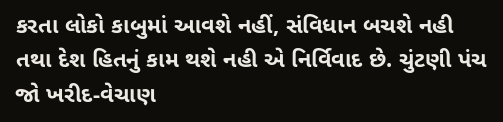કરતા લોકો કાબુમાં આવશે નહીં, સંવિધાન બચશે નહી તથા દેશ હિતનું કામ થશે નહી એ નિર્વિવાદ છે. ચુંટણી પંચ જો ખરીદ-વેચાણ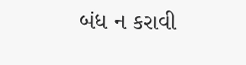બંધ ન કરાવી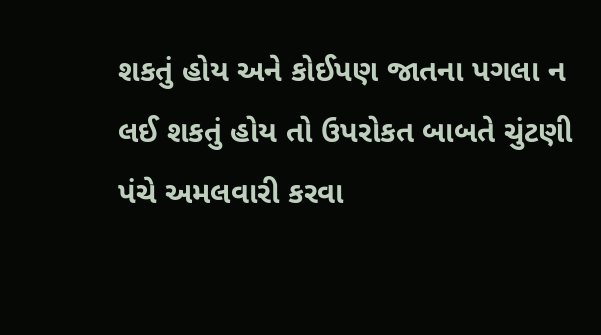શકતું હોય અને કોઈપણ જાતના પગલા ન લઈ શકતું હોય તો ઉપરોકત બાબતે ચુંટણી પંચે અમલવારી કરવા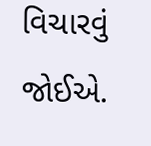વિચારવું જોઈએ.